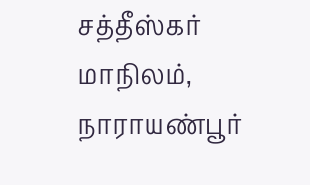சத்தீஸ்கர் மாநிலம், நாராயண்பூர்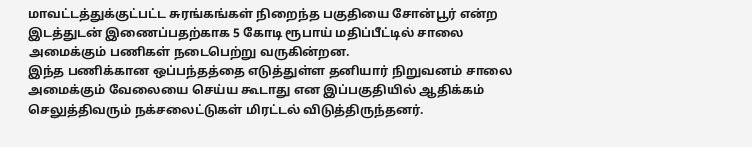மாவட்டத்துக்குட்பட்ட சுரங்கங்கள் நிறைந்த பகுதியை சோன்பூர் என்ற இடத்துடன் இணைப்பதற்காக 5 கோடி ரூபாய் மதிப்பீட்டில் சாலை அமைக்கும் பணிகள் நடைபெற்று வருகின்றன.
இந்த பணிக்கான ஒப்பந்தத்தை எடுத்துள்ள தனியார் நிறுவனம் சாலை அமைக்கும் வேலையை செய்ய கூடாது என இப்பகுதியில் ஆதிக்கம் செலுத்திவரும் நக்சலைட்டுகள் மிரட்டல் விடுத்திருந்தனர்.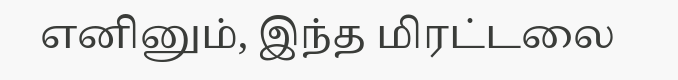எனினும், இந்த மிரட்டலை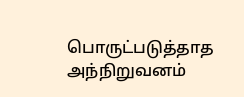பொருட்படுத்தாத அந்நிறுவனம்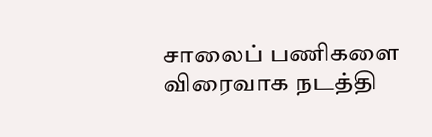சாலைப் பணிகளை விரைவாக நடத்தி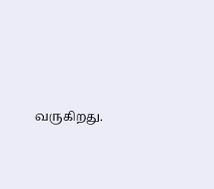வருகிறது.